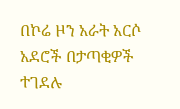በኮሬ ዞን አራት አርሶ አደሮች በታጣቂዎች ተገደሉ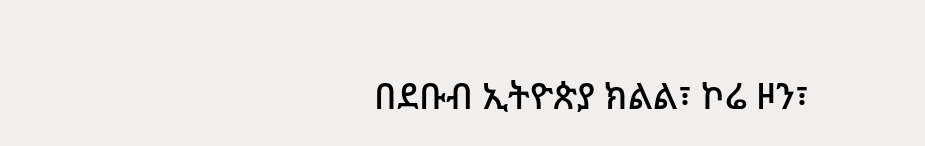በደቡብ ኢትዮጵያ ክልል፣ ኮሬ ዞን፣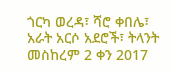ጎርካ ወረዳ፣ ሻሮ ቀበሌ፣ አራት አርሶ አደሮች፣ ትላንት መስከረም 2 ቀን 2017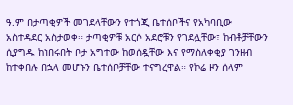ዓ.ም በታጣቂዎች መገደላቸውን የተጎጂ ቤተሰቦችና የአካባቢው አስተዳደር አስታወቀ። ታጣቂዎቹ አርሶ አደሮቹን የገደሏቸው፣ ከብቶቻቸውን ሲያግዱ ከነበሩበት ቦታ አግተው ከወሰዷቸው እና የማስለቀቂያ ገንዘብ ከተቀበሉ በኋላ መሆኑን ቤተሰቦቻቸው ተናግረዋል። የኮሬ ዞን ሰላም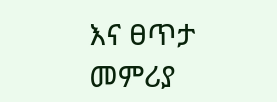እና ፀጥታ መምሪያ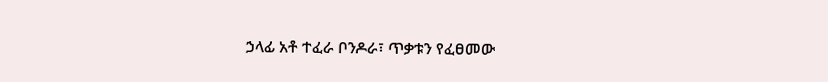ኃላፊ አቶ ተፈራ ቦንዶራ፣ ጥቃቱን የፈፀመው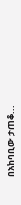በአከባቢው ታጠቆ...